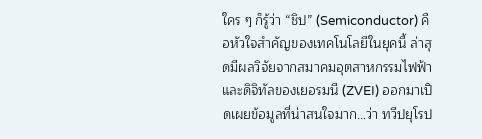ใคร ๆ ก็รู้ว่า “ชิป” (Semiconductor) คือหัวใจสำคัญของเทคโนโลยีในยุคนี้ ล่าสุดมีผลวิจัยจากสมาคมอุตสาหกรรมไฟฟ้าและดิจิทัลของเยอรมนี (ZVEI) ออกมาเปิดเผยข้อมูลที่น่าสนใจมาก…ว่า ทวีปยุโรป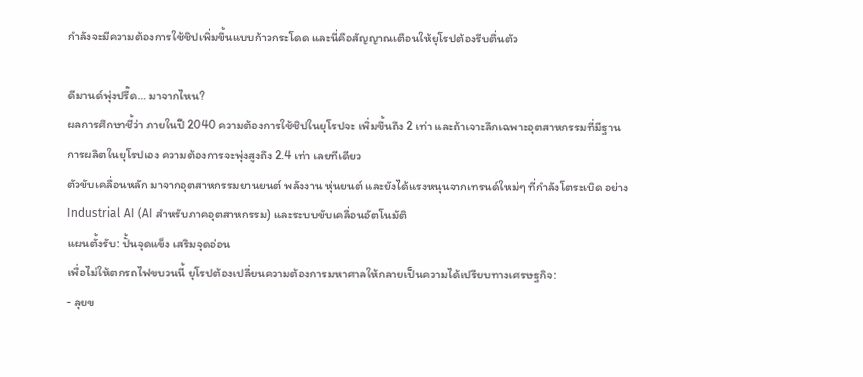กำลังจะมีความต้องการใช้ชิปเพิ่มขึ้นแบบก้าวกระโดด และนี่คือสัญญาณเตือนให้ยุโรปต้องรีบตื่นตัว

ดีมานด์พุ่งปรี๊ด… มาจากไหน?
ผลการศึกษาชี้ว่า ภายในปี 2040 ความต้องการใช้ชิปในยุโรปจะ เพิ่มขึ้นถึง 2 เท่า และถ้าเจาะลึกเฉพาะอุตสาหกรรมที่มีฐานการผลิตในยุโรปเอง ความต้องการจะพุ่งสูงถึง 2.4 เท่า เลยทีเดียว
ตัวขับเคลื่อนหลัก มาจากอุตสาหกรรมยานยนต์ พลังงาน หุ่นยนต์ และยังได้แรงหนุนจากเทรนด์ใหม่ๆ ที่กำลังโตระเบิด อย่าง Industrial AI (AI สำหรับภาคอุตสาหกรรม) และระบบขับเคลื่อนอัตโนมัติ
แผนตั้งรับ: ปั้นจุดแข็ง เสริมจุดอ่อน
เพื่อไม่ให้ตกรถไฟขบวนนี้ ยุโรปต้องเปลี่ยนความต้องการมหาศาลให้กลายเป็นความได้เปรียบทางเศรษฐกิจ:
- ลุยข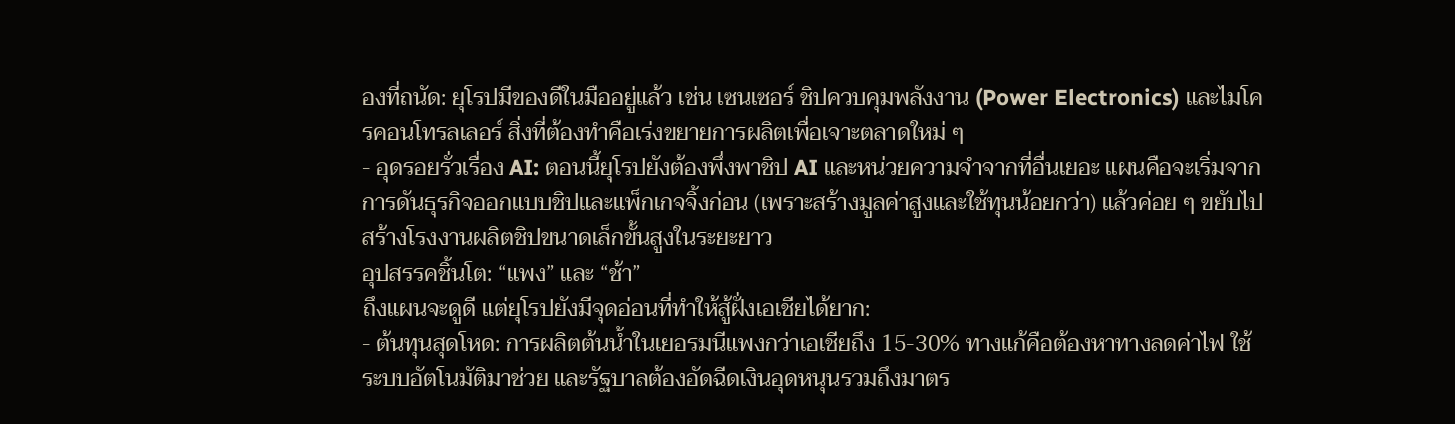องที่ถนัด: ยุโรปมีของดีในมืออยู่แล้ว เช่น เซนเซอร์ ชิปควบคุมพลังงาน (Power Electronics) และไมโครคอนโทรลเลอร์ สิ่งที่ต้องทำคือเร่งขยายการผลิตเพื่อเจาะตลาดใหม่ ๆ
- อุดรอยรั่วเรื่อง AI: ตอนนี้ยุโรปยังต้องพึ่งพาชิป AI และหน่วยความจำจากที่อื่นเยอะ แผนคือจะเริ่มจากการดันธุรกิจออกแบบชิปและแพ็กเกจจิ้งก่อน (เพราะสร้างมูลค่าสูงและใช้ทุนน้อยกว่า) แล้วค่อย ๆ ขยับไปสร้างโรงงานผลิตชิปขนาดเล็กขั้นสูงในระยะยาว
อุปสรรคชิ้นโต: “แพง” และ “ช้า”
ถึงแผนจะดูดี แต่ยุโรปยังมีจุดอ่อนที่ทำให้สู้ฝั่งเอเชียได้ยาก:
- ต้นทุนสุดโหด: การผลิตต้นน้ำในเยอรมนีแพงกว่าเอเชียถึง 15-30% ทางแก้คือต้องหาทางลดค่าไฟ ใช้ระบบอัตโนมัติมาช่วย และรัฐบาลต้องอัดฉีดเงินอุดหนุนรวมถึงมาตร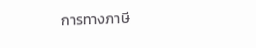การทางภาษี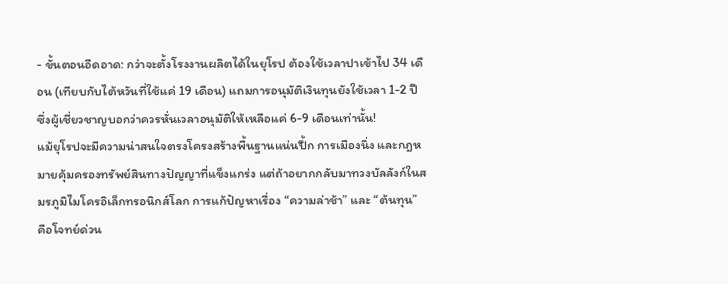- ขั้นตอนอืดอาด: กว่าจะตั้งโรงงานผลิตได้ในยุโรป ต้องใช้เวลาปาเข้าไป 34 เดือน (เทียบกับไต้หวันที่ใช้แค่ 19 เดือน) แถมการอนุมัติเงินทุนยังใช้เวลา 1-2 ปี ซึ่งผู้เชี่ยวชาญบอกว่าควรหั่นเวลาอนุมัติให้เหลือแค่ 6-9 เดือนเท่านั้น!
แม้ยุโรปจะมีความน่าสนใจตรงโครงสร้างพื้นฐานแน่นปึ้ก การเมืองนิ่ง และกฎหมายคุ้มครองทรัพย์สินทางปัญญาที่แข็งแกร่ง แต่ถ้าอยากกลับมาทวงบัลลังก์ในสมรภูมิไมโครอิเล็กทรอนิกส์โลก การแก้ปัญหาเรื่อง “ความล่าช้า” และ “ต้นทุน” คือโจทย์ด่วน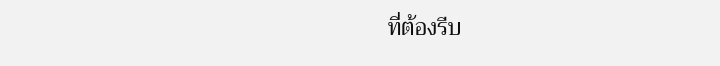ที่ต้องรีบ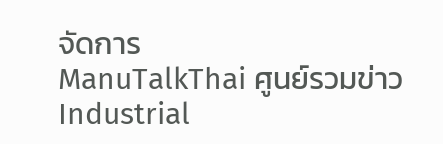จัดการ
ManuTalkThai ศูนย์รวมข่าว Industrial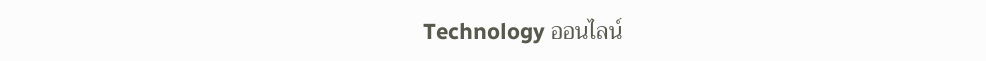Technology ออนไลน์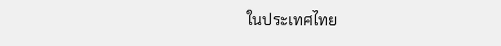ในประเทศไทย